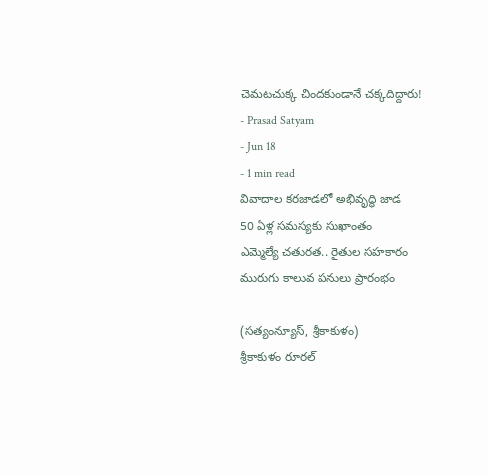చెమటచుక్క చిందకుండానే చక్కదిద్దారు!
- Prasad Satyam
- Jun 18
- 1 min read
వివాదాల కరజాడలో అభివృద్ధి జాడ
50 ఏళ్ల సమస్యకు సుఖాంతం
ఎమ్మెల్యే చతురత.. రైతుల సహకారం
మురుగు కాలువ పనులు ప్రారంభం

(సత్యంన్యూస్, శ్రీకాకుళం)
శ్రీకాకుళం రూరల్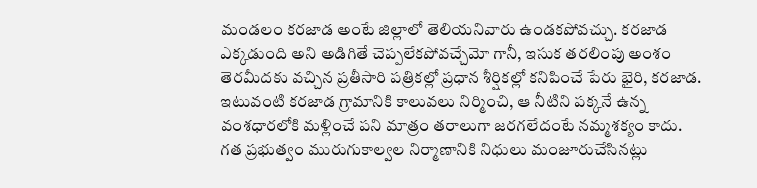మండలం కరజాడ అంటే జిల్లాలో తెలియనివారు ఉండకపోవచ్చు. కరజాడ ఎక్కడుంది అని అడిగితే చెప్పలేకపోవచ్చేమో గానీ, ఇసుక తరలింపు అంశం తెరమీదకు వచ్చిన ప్రతీసారి పత్రికల్లో ప్రధాన శీర్షికల్లో కనిపించే పేరు భైరి, కరజాడ. ఇటువంటి కరజాడ గ్రామానికి కాలువలు నిర్మించి, ఆ నీటిని పక్కనే ఉన్న వంశధారలోకి మళ్లించే పని మాత్రం తరాలుగా జరగలేదంటే నమ్మశక్యం కాదు. గత ప్రభుత్వం మురుగుకాల్వల నిర్మాణానికి నిధులు మంజూరుచేసినట్లు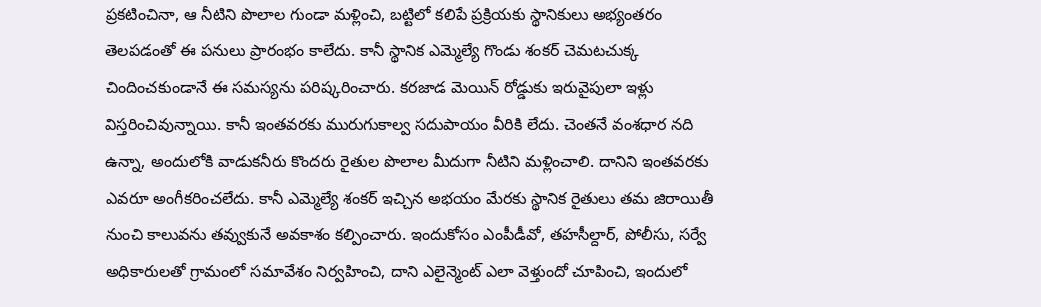ప్రకటించినా, ఆ నీటిని పొలాల గుండా మళ్లించి, బట్టిలో కలిపే ప్రక్రియకు స్థానికులు అభ్యంతరం తెలపడంతో ఈ పనులు ప్రారంభం కాలేదు. కానీ స్థానిక ఎమ్మెల్యే గొండు శంకర్ చెమటచుక్క చిందించకుండానే ఈ సమస్యను పరిష్కరించారు. కరజాడ మెయిన్ రోడ్డుకు ఇరువైపులా ఇళ్లు విస్తరించివున్నాయి. కానీ ఇంతవరకు మురుగుకాల్వ సదుపాయం వీరికి లేదు. చెంతనే వంశధార నది ఉన్నా, అందులోకి వాడుకనీరు కొందరు రైతుల పొలాల మీదుగా నీటిని మళ్లించాలి. దానిని ఇంతవరకు ఎవరూ అంగీకరించలేదు. కానీ ఎమ్మెల్యే శంకర్ ఇచ్చిన అభయం మేరకు స్థానిక రైతులు తమ జిరాయితీ నుంచి కాలువను తవ్వుకునే అవకాశం కల్పించారు. ఇందుకోసం ఎంపీడీవో, తహసీల్దార్, పోలీసు, సర్వే అధికారులతో గ్రామంలో సమావేశం నిర్వహించి, దాని ఎలైన్మెంట్ ఎలా వెళ్తుందో చూపించి, ఇందులో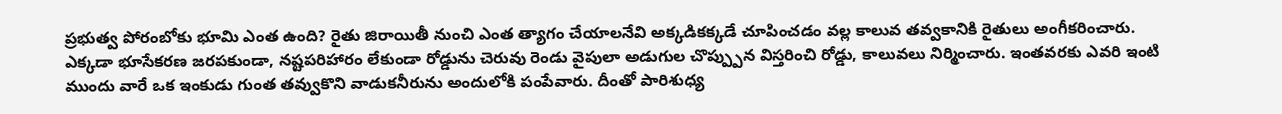ప్రభుత్వ పోరంబోకు భూమి ఎంత ఉంది? రైతు జిరాయితీ నుంచి ఎంత త్యాగం చేయాలనేవి అక్కడికక్కడే చూపించడం వల్ల కాలువ తవ్వకానికి రైతులు అంగీకరించారు. ఎక్కడా భూసేకరణ జరపకుండా, నష్టపరిహారం లేకుండా రోడ్డును చెరువు రెండు వైపులా అడుగుల చొప్ప్పున విస్తరించి రోడ్డు, కాలువలు నిర్మించారు. ఇంతవరకు ఎవరి ఇంటి ముందు వారే ఒక ఇంకుడు గుంత తవ్వుకొని వాడుకనీరును అందులోకి పంపేవారు. దీంతో పారిశుధ్య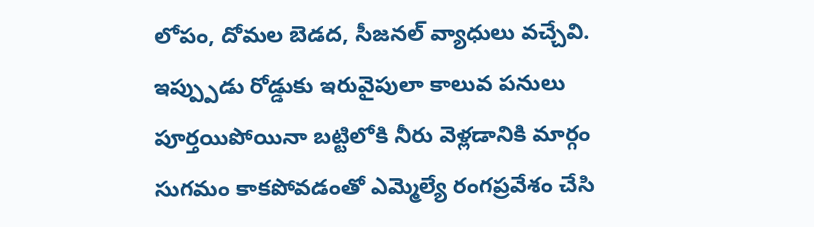లోపం, దోమల బెడద, సీజనల్ వ్యాధులు వచ్చేవి. ఇప్ప్పుడు రోడ్డుకు ఇరువైపులా కాలువ పనులు పూర్తయిపోయినా బట్టిలోకి నీరు వెళ్లడానికి మార్గం సుగమం కాకపోవడంతో ఎమ్మెల్యే రంగప్రవేశం చేసి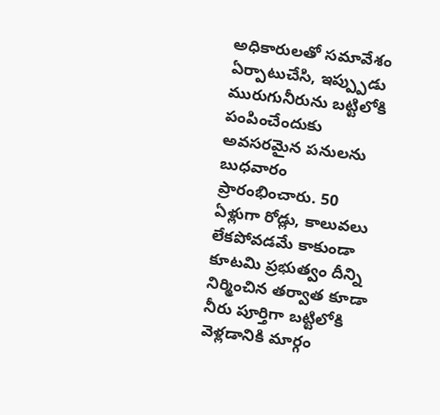అధికారులతో సమావేశం ఏర్పాటుచేసి, ఇప్ప్పుడు మురుగునీరును బట్టిలోకి పంపించేందుకు అవసరమైన పనులను బుధవారం ప్రారంభించారు. 50 ఏళ్లుగా రోడ్లు, కాలువలు లేకపోవడమే కాకుండా కూటమి ప్రభుత్వం దీన్ని నిర్మించిన తర్వాత కూడా నీరు పూర్తిగా బట్టిలోకి వెళ్లడానికి మార్గం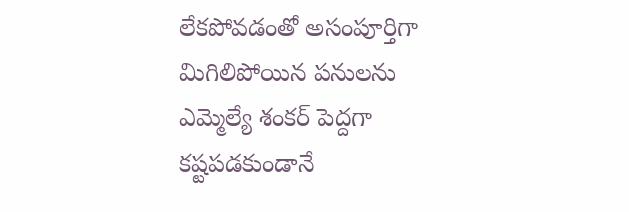లేకపోవడంతో అసంపూర్తిగా మిగిలిపోయిన పనులను ఎమ్మెల్యే శంకర్ పెద్దగా కష్టపడకుండానే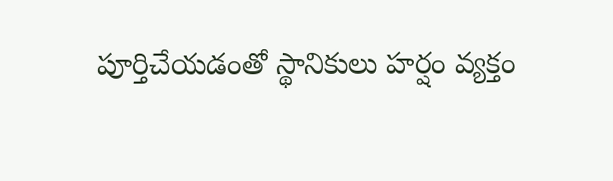పూర్తిచేయడంతో స్థానికులు హర్షం వ్యక్తం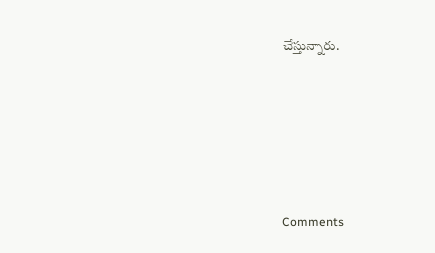చేస్తున్నారు.






Comments